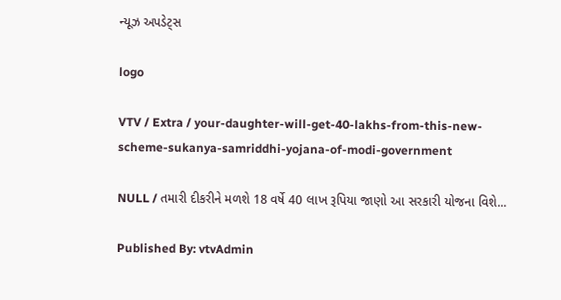ન્યૂઝ અપડેટ્સ

logo

VTV / Extra / your-daughter-will-get-40-lakhs-from-this-new-scheme-sukanya-samriddhi-yojana-of-modi-government

NULL / તમારી દીકરીને મળશે 18 વર્ષે 40 લાખ રૂપિયા જાણો આ સરકારી યોજના વિશે...

Published By: vtvAdmin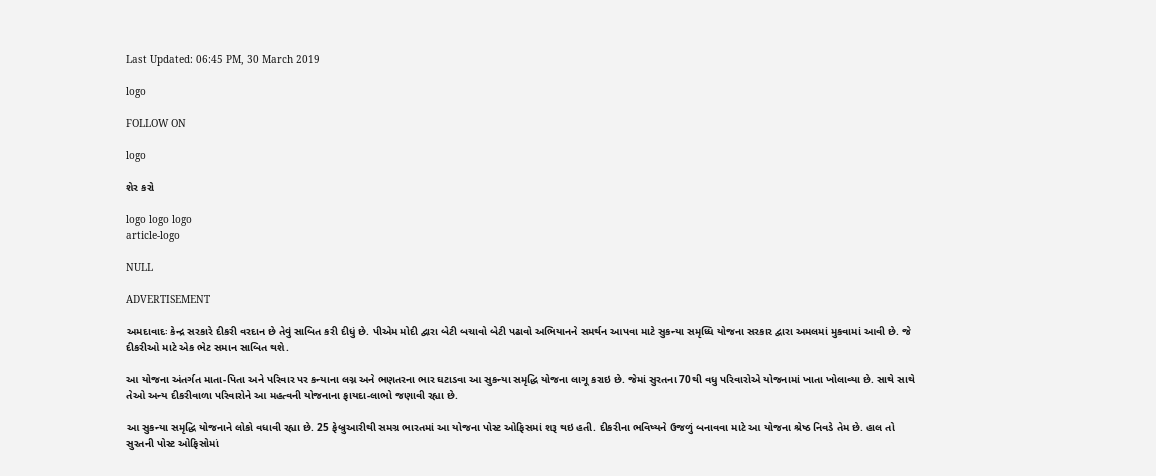Last Updated: 06:45 PM, 30 March 2019

logo

FOLLOW ON

logo

શેર કરો

logo logo logo
article-logo

NULL

ADVERTISEMENT

અમદાવાદઃ કેન્દ્ર સરકારે દીકરી વરદાન છે તેવું સાબિત કરી દીધું છે. પીએમ મોદી દ્વારા બેટી બચાવો બેટી પઢાવો અભિયાનને સમર્થન આપવા માટે સુકન્યા સમૃધ્ધિ યોજના સરકાર દ્વારા અમલમાં મુકવામાં આવી છે. જે દીકરીઓ માટે એક ભેટ સમાન સાબિત થશે.

આ યોજના અંતર્ગત માતા-પિતા અને પરિવાર પર કન્યાના લગ્ન અને ભણતરના ભાર ઘટાડવા આ સુકન્યા સમૃદ્ધિ યોજના લાગૂ કરાઇ છે. જેમાં સુરતના 70થી વધુ પરિવારોએ યોજનામાં ખાતા ખોલાવ્યા છે. સાથે સાથે તેઓ અન્ય દીકરીવાળા પરિવારોને આ મહત્વની યોજનાના ફાયદા-લાભો જણાવી રહ્યા છે.

આ સુકન્યા સમૃદ્ધિ યોજનાને લોકો વધાવી રહ્યા છે. 25 ફેબ્રુઆરીથી સમગ્ર ભારતમાં આ યોજના પોસ્ટ ઓફિસમાં શરૂ થઇ હતી. દીકરીના ભવિષ્યને ઉજળું બનાવવા માટે આ યોજના શ્રેષ્ઠ નિવડે તેમ છે. હાલ તો સુરતની પોસ્ટ ઓફિસોમાં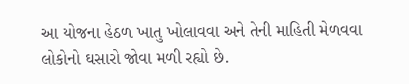આ યોજના હેઠળ ખાતુ ખોલાવવા અને તેની માહિતી મેળવવા લોકોનો ઘસારો જોવા મળી રહ્યો છે.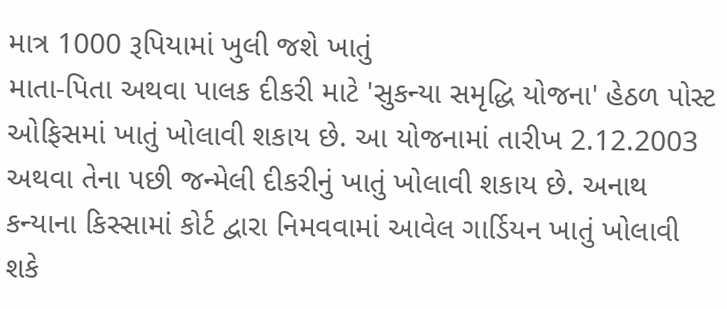માત્ર 1000 રૂપિયામાં ખુલી જશે ખાતું
માતા-પિતા અથવા પાલક દીકરી માટે 'સુકન્યા સમૃદ્ધિ યોજના' હેઠળ પોસ્ટ ઓફિસમાં ખાતું ખોલાવી શકાય છે. આ યોજનામાં તારીખ 2.12.2003 અથવા તેના પછી જન્મેલી દીકરીનું ખાતું ખોલાવી શકાય છે. અનાથ કન્યાના કિસ્સામાં કોર્ટ દ્વારા નિમવવામાં આવેલ ગાર્ડિયન ખાતું ખોલાવી શકે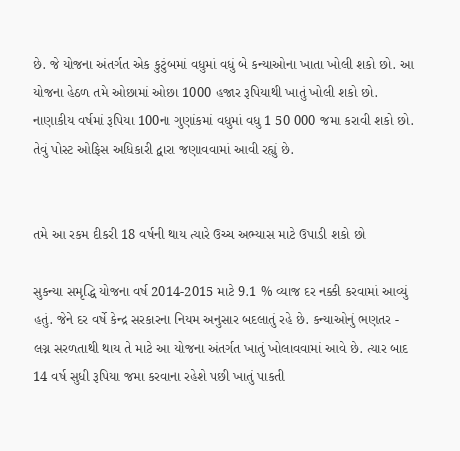છે. જે યોજના અંતર્ગત એક કુટુંબમાં વધુમાં વધું બે કન્યાઓના ખાતા ખોલી શકો છો. આ યોજના હેઠળ તમે ઓછામાં ઓછા 1000 હજાર રૂપિયાથી ખાતું ખોલી શકો છો. નાણાકીય વર્ષમાં રૂપિયા 100ના ગુણાંકમાં વધુમાં વધુ 1 50 000 જમા કરાવી શકો છો. તેવું પોસ્ટ ઓફિસ અધિકારી દ્વારા જણાવવામાં આવી રહ્યું છે.


તમે આ રકમ દીકરી 18 વર્ષની થાય ત્યારે ઉચ્ચ અભ્યાસ માટે ઉપાડી શકો છો

સુકન્યા સમૃદ્ધિ યોજના વર્ષ 2014-2015 માટે 9.1 % વ્યાજ દર નક્કી કરવામાં આવ્યું હતું. જેને દર વર્ષે કેન્દ્ર સરકારના નિયમ અનુસાર બદલાતું રહે છે. કન્યાઓનું ભણતર - લગ્ન સરળતાથી થાય તે માટે આ યોજના અંતર્ગત ખાતું ખોલાવવામાં આવે છે. ત્યાર બાદ 14 વર્ષ સુધી રૂપિયા જમા કરવાના રહેશે પછી ખાતું પાકતી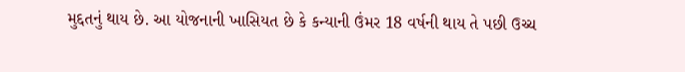મુદ્દતનું થાય છે. આ યોજનાની ખાસિયત છે કે કન્યાની ઉંમર 18 વર્ષની થાય તે પછી ઉચ્ચ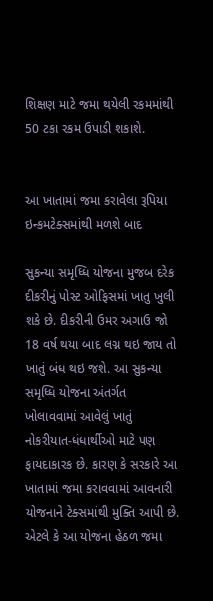શિક્ષણ માટે જમા થયેલી રકમમાંથી 50 ટકા રકમ ઉપાડી શકાશે.


આ ખાતામાં જમા કરાવેલા રૂપિયા ઇન્કમટેક્સમાંથી મળશે બાદ

સુકન્યા સમૃધ્ધિ યોજના મુજબ દરેક દીકરીનું પોસ્ટ ઓફિસમાં ખાતુ ખુલી શકે છે. દીકરીની ઉમર અગાઉ જો 18 વર્ષ થયા બાદ લગ્ન થઇ જાય તો ખાતું બંધ થઇ જશે. આ સુકન્યા સમૃધ્ધિ યોજના અંતર્ગત ખોલાવવામાં આવેલું ખાતું નોકરીયાત-ધંધાર્થીઓ માટે પણ ફાયદાકારક છે. કારણ કે સરકારે આ ખાતામાં જમા કરાવવામાં આવનારી યોજનાને ટેક્સમાંથી મુક્તિ આપી છે. એટલે કે આ યોજના હેઠળ જમા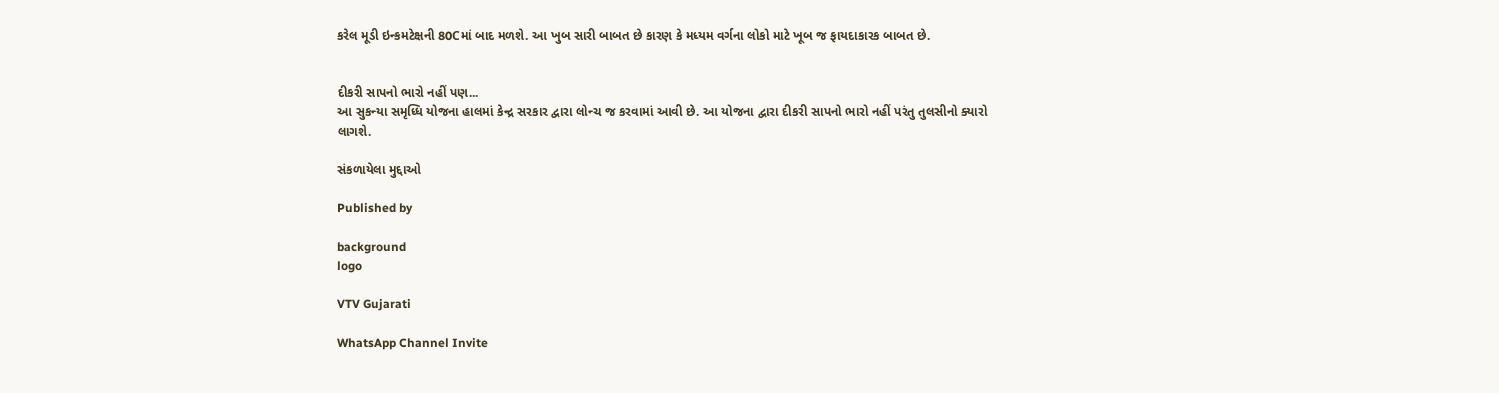કરેલ મૂડી ઇન્કમટેક્ષની 80Cમાં બાદ મળશે. આ ખુબ સારી બાબત છે કારણ કે મધ્યમ વર્ગના લોકો માટે ખૂબ જ ફાયદાકારક બાબત છે.


દીકરી સાપનો ભારો નહીં પણ...
આ સુકન્યા સમૃધ્ધિ યોજના હાલમાં કેન્દ્ર સરકાર દ્વારા લોન્ચ જ કરવામાં આવી છે. આ યોજના દ્વારા દીકરી સાપનો ભારો નહીં પરંતુ તુલસીનો ક્યારો લાગશે.

સંકળાયેલા મુદ્દાઓ

Published by

background
logo

VTV Gujarati

WhatsApp Channel Invite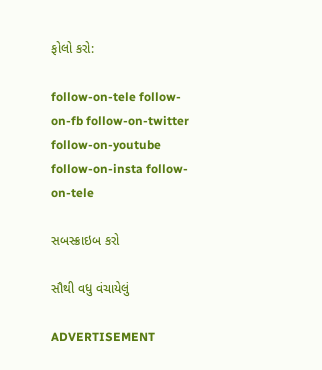ફોલો કરો:

follow-on-tele follow-on-fb follow-on-twitter follow-on-youtube follow-on-insta follow-on-tele

સબસ્ક્રાઇબ કરો

સૌથી વધુ વંચાયેલું

ADVERTISEMENT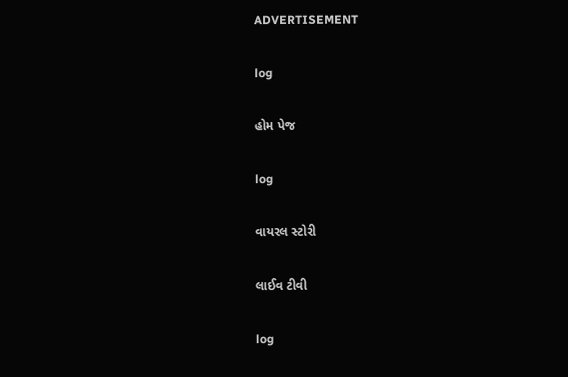ADVERTISEMENT

log

હોમ પેજ

log

વાયરલ સ્ટોરી

લાઈવ ટીવી

log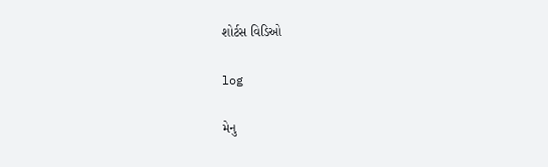શોર્ટસ વિડિઓ

log

મેનુ